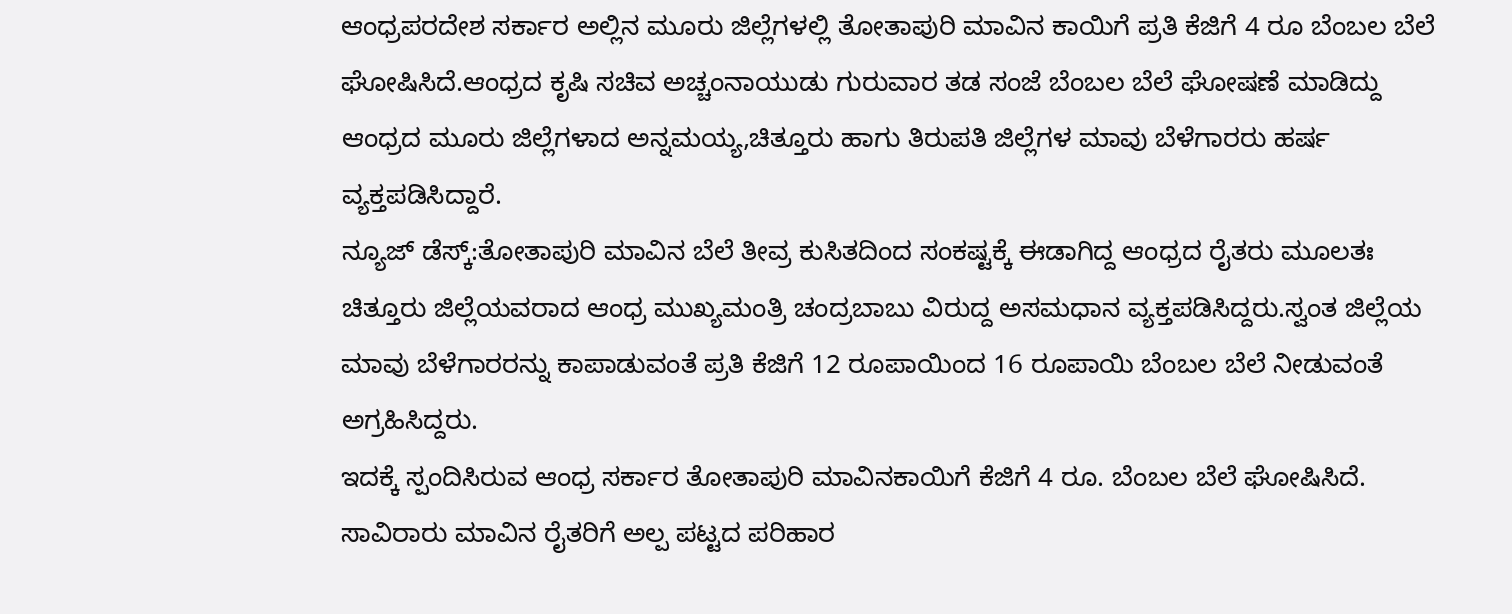ಆಂಧ್ರಪರದೇಶ ಸರ್ಕಾರ ಅಲ್ಲಿನ ಮೂರು ಜಿಲ್ಲೆಗಳಲ್ಲಿ ತೋತಾಪುರಿ ಮಾವಿನ ಕಾಯಿಗೆ ಪ್ರತಿ ಕೆಜಿಗೆ 4 ರೂ ಬೆಂಬಲ ಬೆಲೆ ಘೋಷಿಸಿದೆ.ಆಂಧ್ರದ ಕೃಷಿ ಸಚಿವ ಅಚ್ಚಂನಾಯುಡು ಗುರುವಾರ ತಡ ಸಂಜೆ ಬೆಂಬಲ ಬೆಲೆ ಘೋಷಣೆ ಮಾಡಿದ್ದು ಆಂಧ್ರದ ಮೂರು ಜಿಲ್ಲೆಗಳಾದ ಅನ್ನಮಯ್ಯ,ಚಿತ್ತೂರು ಹಾಗು ತಿರುಪತಿ ಜಿಲ್ಲೆಗಳ ಮಾವು ಬೆಳೆಗಾರರು ಹರ್ಷ ವ್ಯಕ್ತಪಡಿಸಿದ್ದಾರೆ.
ನ್ಯೂಜ್ ಡೆಸ್ಕ್:ತೋತಾಪುರಿ ಮಾವಿನ ಬೆಲೆ ತೀವ್ರ ಕುಸಿತದಿಂದ ಸಂಕಷ್ಟಕ್ಕೆ ಈಡಾಗಿದ್ದ ಆಂಧ್ರದ ರೈತರು ಮೂಲತಃ ಚಿತ್ತೂರು ಜಿಲ್ಲೆಯವರಾದ ಆಂಧ್ರ ಮುಖ್ಯಮಂತ್ರಿ ಚಂದ್ರಬಾಬು ವಿರುದ್ದ ಅಸಮಧಾನ ವ್ಯಕ್ತಪಡಿಸಿದ್ದರು.ಸ್ವಂತ ಜಿಲ್ಲೆಯ ಮಾವು ಬೆಳೆಗಾರರನ್ನು ಕಾಪಾಡುವಂತೆ ಪ್ರತಿ ಕೆಜಿಗೆ 12 ರೂಪಾಯಿಂದ 16 ರೂಪಾಯಿ ಬೆಂಬಲ ಬೆಲೆ ನೀಡುವಂತೆ ಅಗ್ರಹಿಸಿದ್ದರು.
ಇದಕ್ಕೆ ಸ್ಪಂದಿಸಿರುವ ಆಂಧ್ರ ಸರ್ಕಾರ ತೋತಾಪುರಿ ಮಾವಿನಕಾಯಿಗೆ ಕೆಜಿಗೆ 4 ರೂ. ಬೆಂಬಲ ಬೆಲೆ ಘೋಷಿಸಿದೆ. ಸಾವಿರಾರು ಮಾವಿನ ರೈತರಿಗೆ ಅಲ್ಪ ಪಟ್ಟದ ಪರಿಹಾರ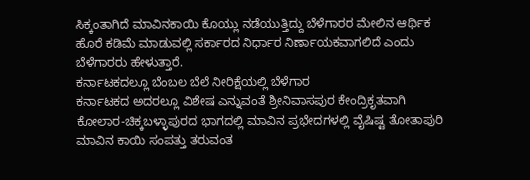ಸಿಕ್ಕಂತಾಗಿದೆ ಮಾವಿನಕಾಯಿ ಕೊಯ್ಲು ನಡೆಯುತ್ತಿದ್ದು ಬೆಳೆಗಾರರ ಮೇಲಿನ ಆರ್ಥಿಕ ಹೊರೆ ಕಡಿಮೆ ಮಾಡುವಲ್ಲಿ ಸರ್ಕಾರದ ನಿರ್ಧಾರ ನಿರ್ಣಾಯಕವಾಗಲಿದೆ ಎಂದು ಬೆಳೆಗಾರರು ಹೇಳುತ್ತಾರೆ.
ಕರ್ನಾಟಕದಲ್ಲೂ ಬೆಂಬಲ ಬೆಲೆ ನೀರಿಕ್ಷೆಯಲ್ಲಿ ಬೆಳೆಗಾರ
ಕರ್ನಾಟಕದ ಅದರಲ್ಲೂ ವಿಶೇಷ ಎನ್ನುವಂತೆ ಶ್ರೀನಿವಾಸಪುರ ಕೇಂದ್ರಿಕೃತವಾಗಿ ಕೋಲಾರ-ಚಿಕ್ಕಬಳ್ಳಾಪುರದ ಭಾಗದಲ್ಲಿ ಮಾವಿನ ಪ್ರಭೇದಗಳಲ್ಲಿ ವೈಷಿಷ್ಟ ತೋತಾಪುರಿ ಮಾವಿನ ಕಾಯಿ ಸಂಪತ್ತು ತರುವಂತ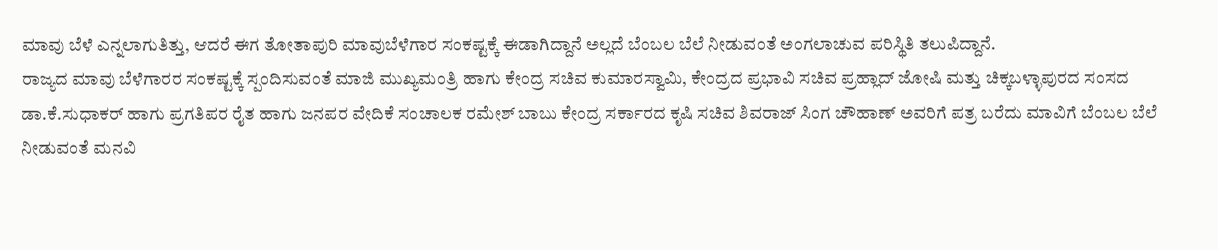ಮಾವು ಬೆಳೆ ಎನ್ನಲಾಗುತಿತ್ತು, ಆದರೆ ಈಗ ತೋತಾಪುರಿ ಮಾವುಬೆಳೆಗಾರ ಸಂಕಷ್ಟಕ್ಕೆ ಈಡಾಗಿದ್ದಾನೆ ಅಲ್ಲದೆ ಬೆಂಬಲ ಬೆಲೆ ನೀಡುವಂತೆ ಅಂಗಲಾಚುವ ಪರಿಸ್ಥಿತಿ ತಲುಪಿದ್ದಾನೆ.
ರಾಜ್ಯದ ಮಾವು ಬೆಳೆಗಾರರ ಸಂಕಷ್ಟಕ್ಕೆ ಸ್ಪಂದಿಸುವಂತೆ ಮಾಜಿ ಮುಖ್ಯಮಂತ್ರಿ ಹಾಗು ಕೇಂದ್ರ ಸಚಿವ ಕುಮಾರಸ್ವಾಮಿ, ಕೇಂದ್ರದ ಪ್ರಭಾವಿ ಸಚಿವ ಪ್ರಹ್ಲಾದ್ ಜೋಷಿ ಮತ್ತು ಚಿಕ್ಕಬಳ್ಳಾಪುರದ ಸಂಸದ ಡಾ.ಕೆ.ಸುಧಾಕರ್ ಹಾಗು ಪ್ರಗತಿಪರ ರೈತ ಹಾಗು ಜನಪರ ವೇದಿಕೆ ಸಂಚಾಲಕ ರಮೇಶ್ ಬಾಬು ಕೇಂದ್ರ ಸರ್ಕಾರದ ಕೃಷಿ ಸಚಿವ ಶಿವರಾಜ್ ಸಿಂಗ ಚೌಹಾಣ್ ಅವರಿಗೆ ಪತ್ರ ಬರೆದು ಮಾವಿಗೆ ಬೆಂಬಲ ಬೆಲೆ ನೀಡುವಂತೆ ಮನವಿ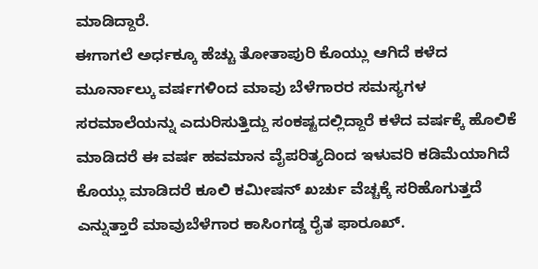ಮಾಡಿದ್ದಾರೆ.
ಈಗಾಗಲೆ ಅರ್ಧಕ್ಕೂ ಹೆಚ್ಚು ತೋತಾಪುರಿ ಕೊಯ್ಲು ಆಗಿದೆ ಕಳೆದ ಮೂರ್ನಾಲ್ಕು ವರ್ಷಗಳಿಂದ ಮಾವು ಬೆಳೆಗಾರರ ಸಮಸ್ಯಗಳ ಸರಮಾಲೆಯನ್ನು ಎದುರಿಸುತ್ತಿದ್ದು ಸಂಕಷ್ಟದಲ್ಲಿದ್ದಾರೆ ಕಳೆದ ವರ್ಷಕ್ಕೆ ಹೊಲಿಕೆ ಮಾಡಿದರೆ ಈ ವರ್ಷ ಹವಮಾನ ವೈಪರಿತ್ಯದಿಂದ ಇಳುವರಿ ಕಡಿಮೆಯಾಗಿದೆ ಕೊಯ್ಲು ಮಾಡಿದರೆ ಕೂಲಿ ಕಮೀಷನ್ ಖರ್ಚು ವೆಚ್ಚಕ್ಕೆ ಸರಿಹೊಗುತ್ತದೆ ಎನ್ನುತ್ತಾರೆ ಮಾವುಬೆಳೆಗಾರ ಕಾಸಿಂಗಡ್ಡ ರೈತ ಫಾರೂಖ್.